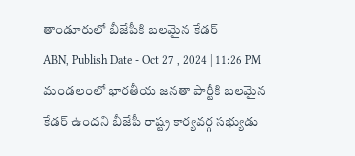తాండూరులో బీజేపీకి బలమైన కేడర్
ABN, Publish Date - Oct 27 , 2024 | 11:26 PM
మండలంలో భారతీయ జనతా పార్టీకి బలమైన కేడర్ ఉందని బీజేపీ రాష్ట్ర కార్యవర్గ సభ్యుడు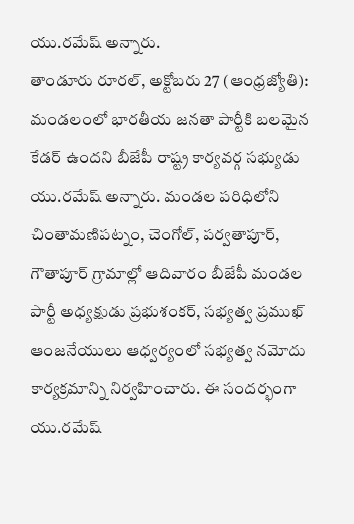యు.రమేష్ అన్నారు.
తాండూరు రూరల్, అక్టోబరు 27 (ఆంధ్రజ్యోతి): మండలంలో భారతీయ జనతా పార్టీకి బలమైన కేడర్ ఉందని బీజేపీ రాష్ట్ర కార్యవర్గ సభ్యుడు యు.రమేష్ అన్నారు. మండల పరిధిలోని చింతామణిపట్నం, చెంగోల్, పర్వతాపూర్, గౌతాపూర్ గ్రామాల్లో ఆదివారం బీజేపీ మండల పార్టీ అధ్యక్షుడు ప్రభుశంకర్, సభ్యత్వ ప్రముఖ్ ఆంజనేయులు ఆధ్వర్యంలో సభ్యత్వ నమోదు కార్యక్రమాన్ని నిర్వహించారు. ఈ సందర్భంగా యు.రమేష్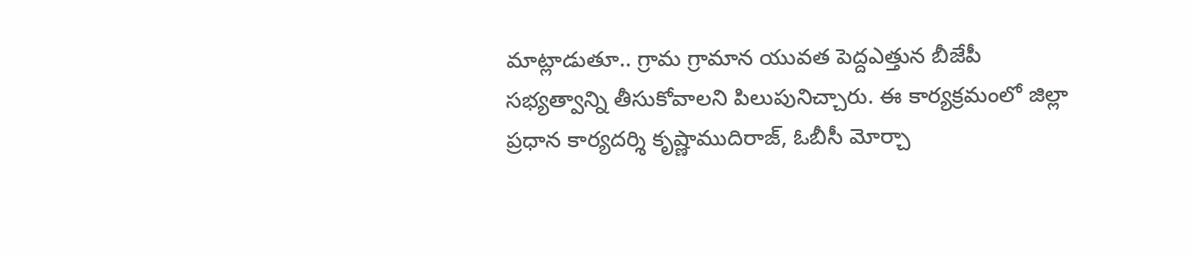మాట్లాడుతూ.. గ్రామ గ్రామాన యువత పెద్దఎత్తున బీజేపీ సభ్యత్వాన్ని తీసుకోవాలని పిలుపునిచ్చారు. ఈ కార్యక్రమంలో జిల్లా ప్రధాన కార్యదర్శి కృష్ణాముదిరాజ్, ఓబీసీ మోర్చా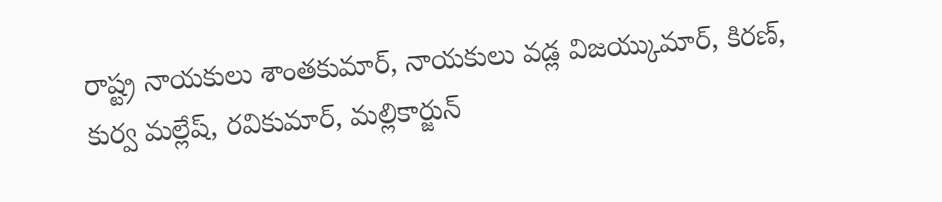రాష్ట్ర నాయకులు శాంతకుమార్, నాయకులు వడ్ల విజయ్కుమార్, కిరణ్, కుర్వ మల్లేష్, రవికుమార్, మల్లికార్జున్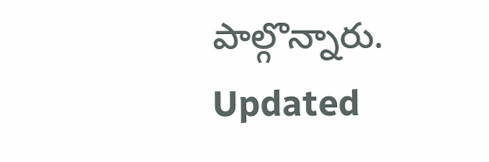పాల్గొన్నారు.
Updated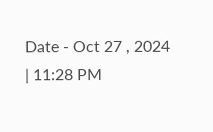Date - Oct 27 , 2024 | 11:28 PM